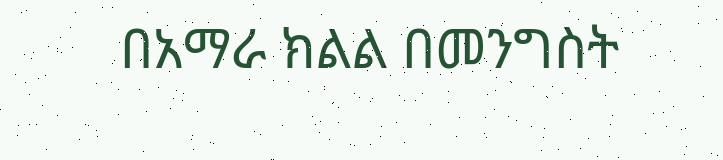በአማራ ክልል በመንግስት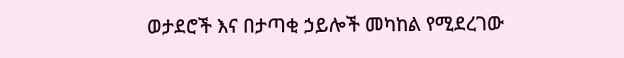ወታደሮች እና በታጣቂ ኃይሎች መካከል የሚደረገው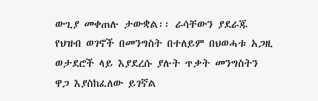ውጊያ መቀጠሉ ታውቋል፡፡ ራሳቸውን ያደራጁ የህዝብ ወገኖች በመንግስት በተለይም በህወሓቱ አጋዚ ወታደሮች ላይ እያደረሱ ያሉት ጥቃት መንግስትን ዋጋ እያስከፈለው ይገኛል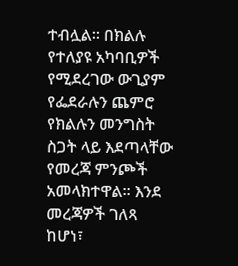ተብሏል፡፡ በክልሉ የተለያዩ አካባቢዎች የሚደረገው ውጊያም የፌደራሉን ጨምሮ የክልሉን መንግስት ስጋት ላይ እደጣላቸው የመረጃ ምንጮች አመላክተዋል፡፡ እንደ መረጃዎች ገለጻ ከሆነ፣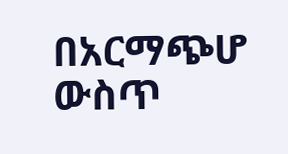በአርማጭሆ ውስጥ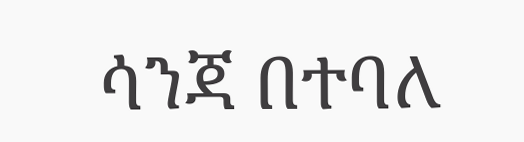ሳንጃ በተባለ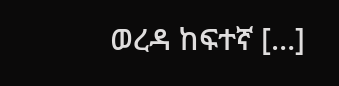ወረዳ ከፍተኛ […]